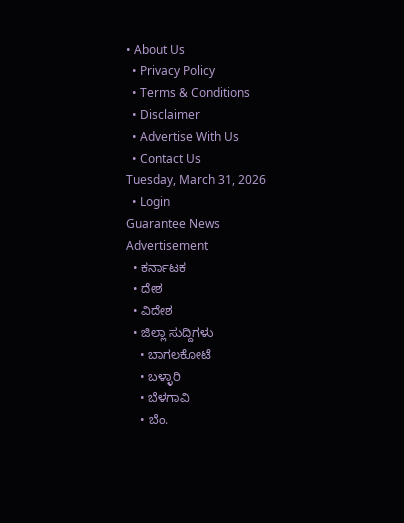• About Us
  • Privacy Policy
  • Terms & Conditions
  • Disclaimer
  • Advertise With Us
  • Contact Us
Tuesday, March 31, 2026
  • Login
Guarantee News
Advertisement
  • ಕರ್ನಾಟಕ
  • ದೇಶ
  • ವಿದೇಶ
  • ಜಿಲ್ಲಾ ಸುದ್ದಿಗಳು
    • ಬಾಗಲಕೋಟೆ
    • ಬಳ್ಳಾರಿ
    • ಬೆಳಗಾವಿ
    • ಬೆಂ.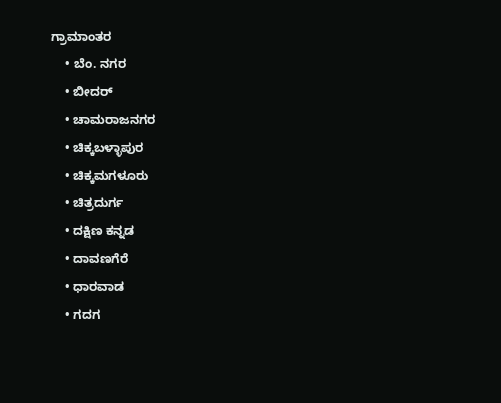ಗ್ರಾಮಾಂತರ
    • ಬೆಂ. ನಗರ
    • ಬೀದರ್
    • ಚಾಮರಾಜನಗರ
    • ಚಿಕ್ಕಬಳ್ಳಾಪುರ
    • ಚಿಕ್ಕಮಗಳೂರು
    • ಚಿತ್ರದುರ್ಗ
    • ದಕ್ಷಿಣ ಕನ್ನಡ
    • ದಾವಣಗೆರೆ
    • ಧಾರವಾಡ
    • ಗದಗ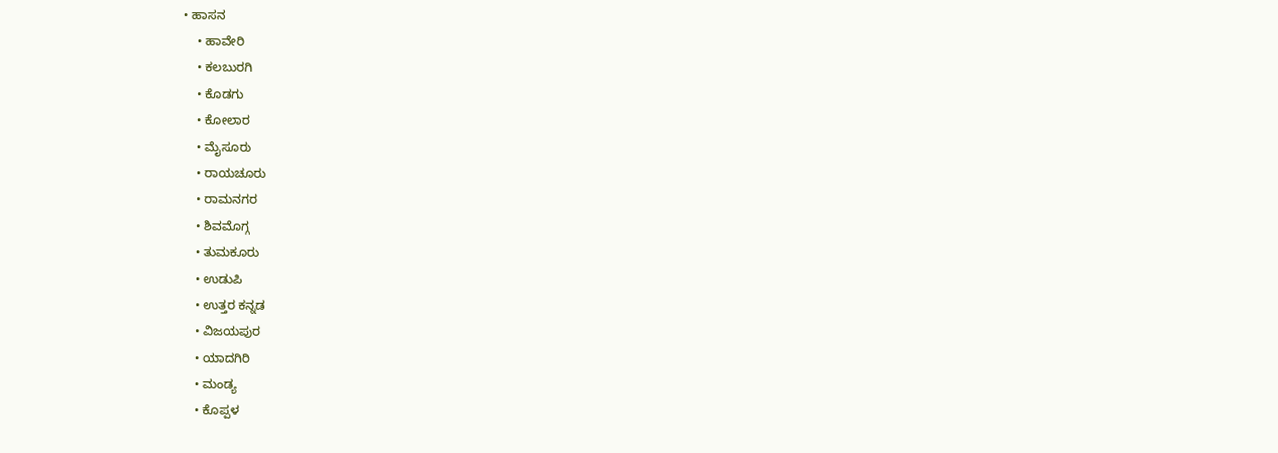• ಹಾಸನ
    • ಹಾವೇರಿ
    • ಕಲಬುರಗಿ
    • ಕೊಡಗು
    • ಕೋಲಾರ
    • ಮೈಸೂರು
    • ರಾಯಚೂರು
    • ರಾಮನಗರ
    • ಶಿವಮೊಗ್ಗ
    • ತುಮಕೂರು
    • ಉಡುಪಿ
    • ಉತ್ತರ ಕನ್ನಡ
    • ವಿಜಯಪುರ
    • ಯಾದಗಿರಿ
    • ಮಂಡ್ಯ
    • ಕೊಪ್ಪಳ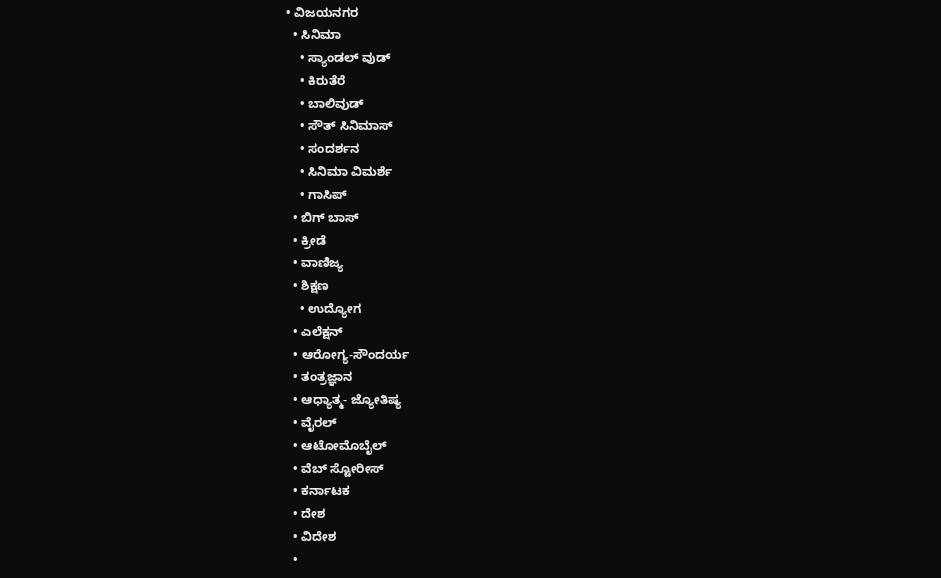• ವಿಜಯನಗರ
  • ಸಿನಿಮಾ
    • ಸ್ಯಾಂಡಲ್ ವುಡ್
    • ಕಿರುತೆರೆ
    • ಬಾಲಿವುಡ್
    • ಸೌತ್ ಸಿನಿಮಾಸ್
    • ಸಂದರ್ಶನ
    • ಸಿನಿಮಾ ವಿಮರ್ಶೆ
    • ಗಾಸಿಪ್
  • ಬಿಗ್ ಬಾಸ್
  • ಕ್ರೀಡೆ
  • ವಾಣಿಜ್ಯ
  • ಶಿಕ್ಷಣ
    • ಉದ್ಯೋಗ
  • ಎಲೆಕ್ಷನ್
  • ಆರೋಗ್ಯ-ಸೌಂದರ್ಯ
  • ತಂತ್ರಜ್ಞಾನ
  • ಆಧ್ಯಾತ್ಮ- ಜ್ಯೋತಿಷ್ಯ
  • ವೈರಲ್
  • ಆಟೋಮೊಬೈಲ್
  • ವೆಬ್ ಸ್ಟೋರೀಸ್
  • ಕರ್ನಾಟಕ
  • ದೇಶ
  • ವಿದೇಶ
  •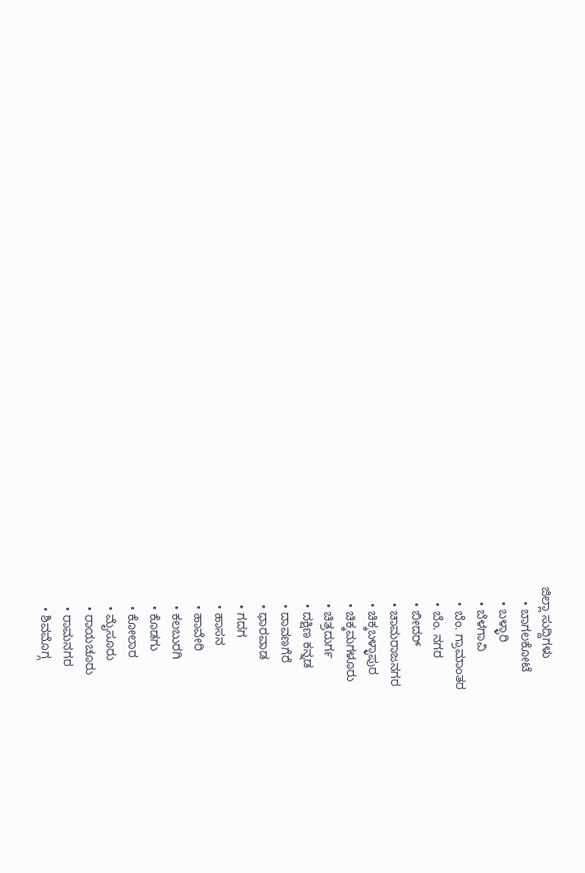ಜಿಲ್ಲಾ ಸುದ್ದಿಗಳು
    • ಬಾಗಲಕೋಟೆ
    • ಬಳ್ಳಾರಿ
    • ಬೆಳಗಾವಿ
    • ಬೆಂ. ಗ್ರಾಮಾಂತರ
    • ಬೆಂ. ನಗರ
    • ಬೀದರ್
    • ಚಾಮರಾಜನಗರ
    • ಚಿಕ್ಕಬಳ್ಳಾಪುರ
    • ಚಿಕ್ಕಮಗಳೂರು
    • ಚಿತ್ರದುರ್ಗ
    • ದಕ್ಷಿಣ ಕನ್ನಡ
    • ದಾವಣಗೆರೆ
    • ಧಾರವಾಡ
    • ಗದಗ
    • ಹಾಸನ
    • ಹಾವೇರಿ
    • ಕಲಬುರಗಿ
    • ಕೊಡಗು
    • ಕೋಲಾರ
    • ಮೈಸೂರು
    • ರಾಯಚೂರು
    • ರಾಮನಗರ
    • ಶಿವಮೊಗ್ಗ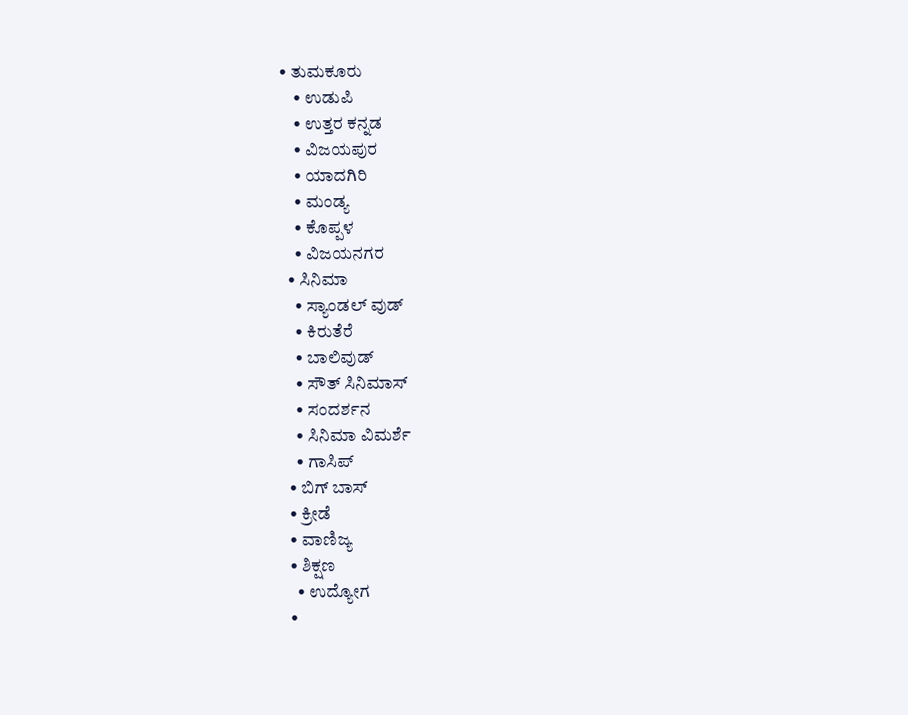• ತುಮಕೂರು
    • ಉಡುಪಿ
    • ಉತ್ತರ ಕನ್ನಡ
    • ವಿಜಯಪುರ
    • ಯಾದಗಿರಿ
    • ಮಂಡ್ಯ
    • ಕೊಪ್ಪಳ
    • ವಿಜಯನಗರ
  • ಸಿನಿಮಾ
    • ಸ್ಯಾಂಡಲ್ ವುಡ್
    • ಕಿರುತೆರೆ
    • ಬಾಲಿವುಡ್
    • ಸೌತ್ ಸಿನಿಮಾಸ್
    • ಸಂದರ್ಶನ
    • ಸಿನಿಮಾ ವಿಮರ್ಶೆ
    • ಗಾಸಿಪ್
  • ಬಿಗ್ ಬಾಸ್
  • ಕ್ರೀಡೆ
  • ವಾಣಿಜ್ಯ
  • ಶಿಕ್ಷಣ
    • ಉದ್ಯೋಗ
  •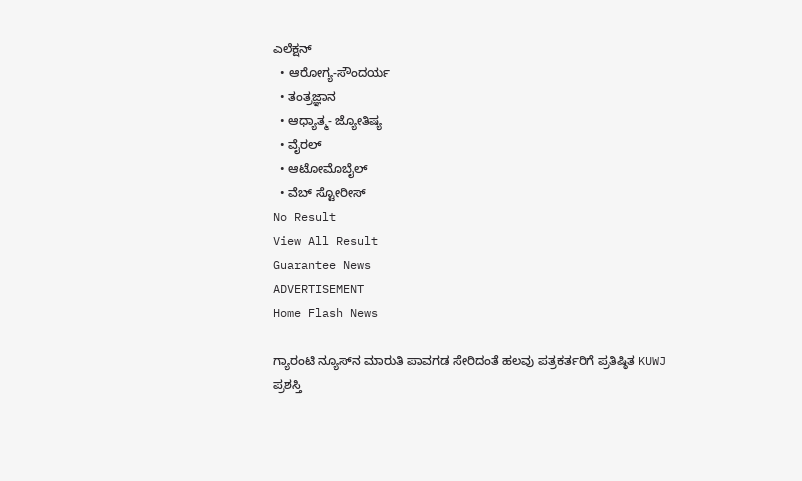ಎಲೆಕ್ಷನ್
  • ಆರೋಗ್ಯ-ಸೌಂದರ್ಯ
  • ತಂತ್ರಜ್ಞಾನ
  • ಆಧ್ಯಾತ್ಮ- ಜ್ಯೋತಿಷ್ಯ
  • ವೈರಲ್
  • ಆಟೋಮೊಬೈಲ್
  • ವೆಬ್ ಸ್ಟೋರೀಸ್
No Result
View All Result
Guarantee News
ADVERTISEMENT
Home Flash News

ಗ್ಯಾರಂಟಿ ನ್ಯೂಸ್‌ನ ಮಾರುತಿ ಪಾವಗಡ ಸೇರಿದಂತೆ ಹಲವು ಪತ್ರಕರ್ತರಿಗೆ ಪ್ರತಿಷ್ಠಿತ KUWJ ಪ್ರಶಸ್ತಿ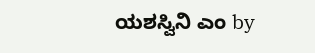ಯಶಸ್ವಿನಿ ಎಂ by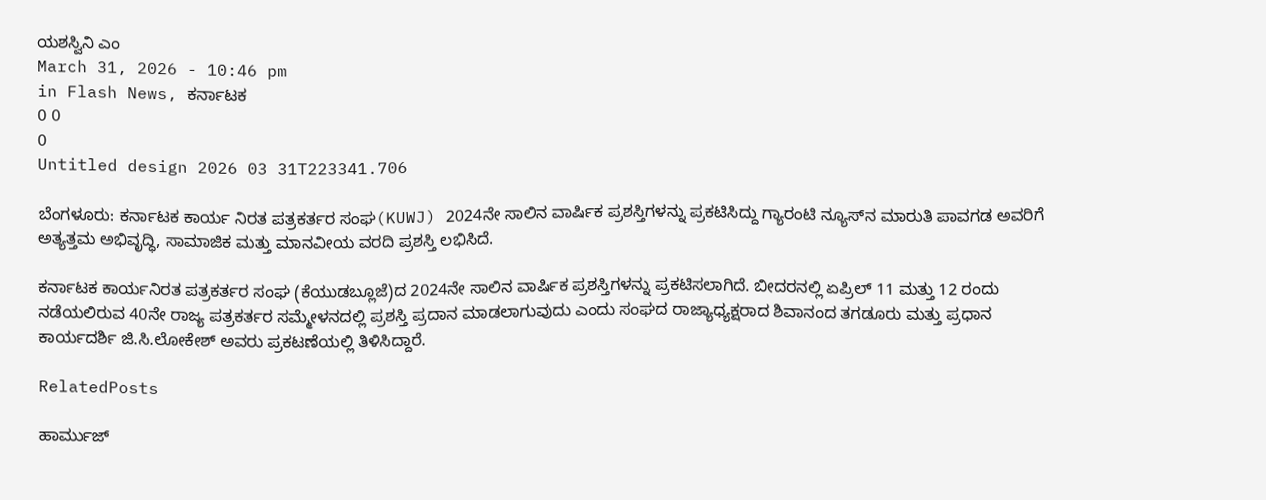ಯಶಸ್ವಿನಿ ಎಂ
March 31, 2026 - 10:46 pm
in Flash News, ಕರ್ನಾಟಕ
0 0
0
Untitled design 2026 03 31T223341.706

ಬೆಂಗಳೂರು: ಕರ್ನಾಟಕ ಕಾರ್ಯ ನಿರತ ಪತ್ರಕರ್ತರ ಸಂಘ(KUWJ) 2024ನೇ ಸಾಲಿನ ವಾರ್ಷಿಕ ಪ್ರಶಸ್ತಿಗಳನ್ನು ಪ್ರಕಟಿಸಿದ್ದು ಗ್ಯಾರಂಟಿ ನ್ಯೂಸ್‌ನ ಮಾರುತಿ ಪಾವಗಡ ಅವರಿಗೆ ಅತ್ಯತ್ತಮ ಅಭಿವೃದ್ಧಿ, ಸಾಮಾಜಿಕ ಮತ್ತು ಮಾನವೀಯ ವರದಿ ಪ್ರಶಸ್ತಿ ಲಭಿಸಿದೆ.

ಕರ್ನಾಟಕ ಕಾರ್ಯನಿರತ ಪತ್ರಕರ್ತರ ಸಂಘ (ಕೆಯುಡಬ್ಲೂಜೆ)ದ 2024ನೇ ಸಾಲಿನ ವಾರ್ಷಿಕ ಪ್ರಶಸ್ತಿಗಳನ್ನು ಪ್ರಕಟಿಸಲಾಗಿದೆ. ಬೀದರನಲ್ಲಿ ಏಪ್ರಿಲ್ 11 ಮತ್ತು 12 ರಂದು ನಡೆಯಲಿರುವ 40ನೇ ರಾಜ್ಯ ಪತ್ರಕರ್ತರ ಸಮ್ಮೇಳನದಲ್ಲಿ ಪ್ರಶಸ್ತಿ ಪ್ರದಾನ ಮಾಡಲಾಗುವುದು ಎಂದು ಸಂಘದ ರಾಜ್ಯಾಧ್ಯಕ್ಷರಾದ ಶಿವಾನಂದ ತಗಡೂರು ಮತ್ತು ಪ್ರಧಾನ ಕಾರ್ಯದರ್ಶಿ ಜಿ.ಸಿ.ಲೋಕೇಶ್ ಅವರು ಪ್ರಕಟಣೆಯಲ್ಲಿ ತಿಳಿಸಿದ್ದಾರೆ.

RelatedPosts

ಹಾರ್ಮುಜ್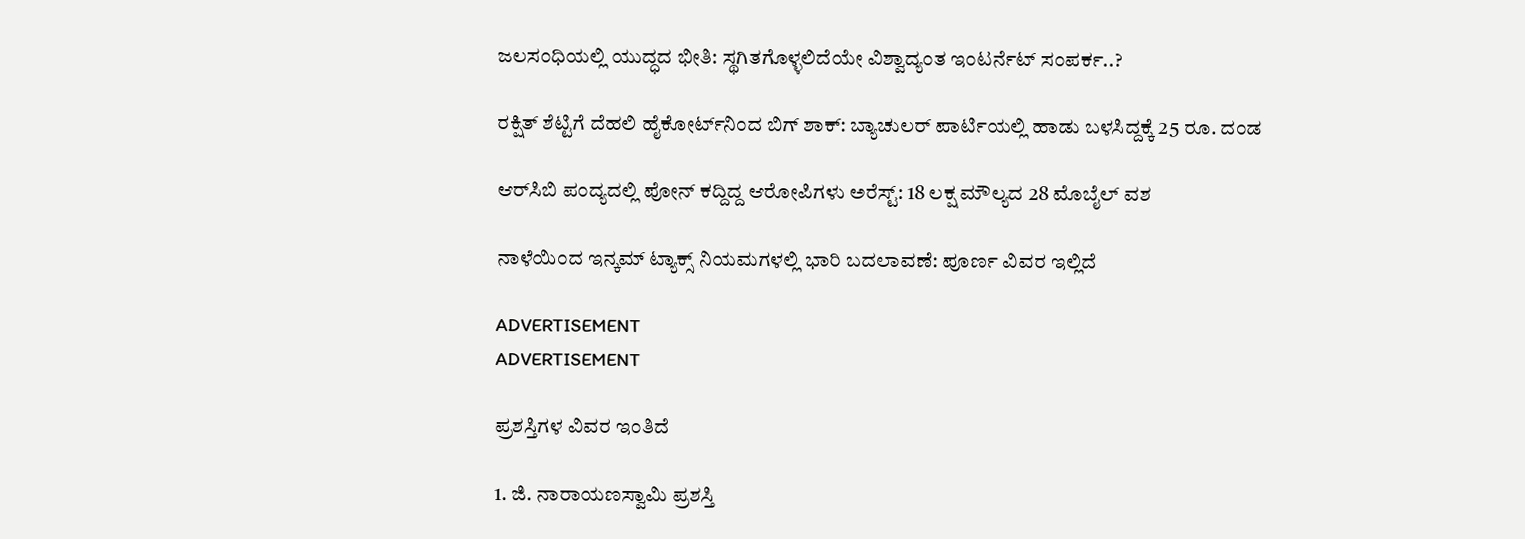ಜಲಸಂಧಿಯಲ್ಲಿ ಯುದ್ಧದ ಭೀತಿ: ಸ್ಥಗಿತಗೊಳ್ಳಲಿದೆಯೇ ವಿಶ್ವಾದ್ಯಂತ ಇಂಟರ್ನೆಟ್ ಸಂಪರ್ಕ..?

ರಕ್ಷಿತ್‌ ಶೆಟ್ಟಿಗೆ ದೆಹಲಿ ಹೈಕೋರ್ಟ್‌ನಿಂದ ಬಿಗ್‌ ಶಾಕ್‌: ಬ್ಯಾಚುಲರ್ ಪಾರ್ಟಿಯಲ್ಲಿ ಹಾಡು ಬಳಸಿದ್ದಕ್ಕೆ 25 ರೂ. ದಂಡ

ಆರ್‌ಸಿಬಿ ಪಂದ್ಯದಲ್ಲಿ ಪೋನ್‌ ಕದ್ದಿದ್ದ ಆರೋಪಿಗಳು ಅರೆಸ್ಟ್‌: 18 ಲಕ್ಷ ಮೌಲ್ಯದ 28 ಮೊಬೈಲ್ ವಶ

ನಾಳೆಯಿಂದ ಇನ್ಕಮ್ ಟ್ಯಾಕ್ಸ್ ನಿಯಮಗಳಲ್ಲಿ ಭಾರಿ ಬದಲಾವಣೆ: ಪೂರ್ಣ ವಿವರ ಇಲ್ಲಿದೆ

ADVERTISEMENT
ADVERTISEMENT

ಪ್ರಶಸ್ತಿಗಳ ವಿವರ ಇಂತಿದೆ

1. ಜಿ. ನಾರಾಯಣಸ್ವಾಮಿ ಪ್ರಶಸ್ತಿ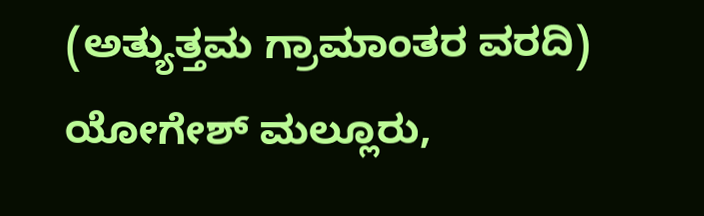(ಅತ್ಯುತ್ತಮ ಗ್ರಾಮಾಂತರ ವರದಿ)
ಯೋಗೇಶ್ ಮಲ್ಲೂರು,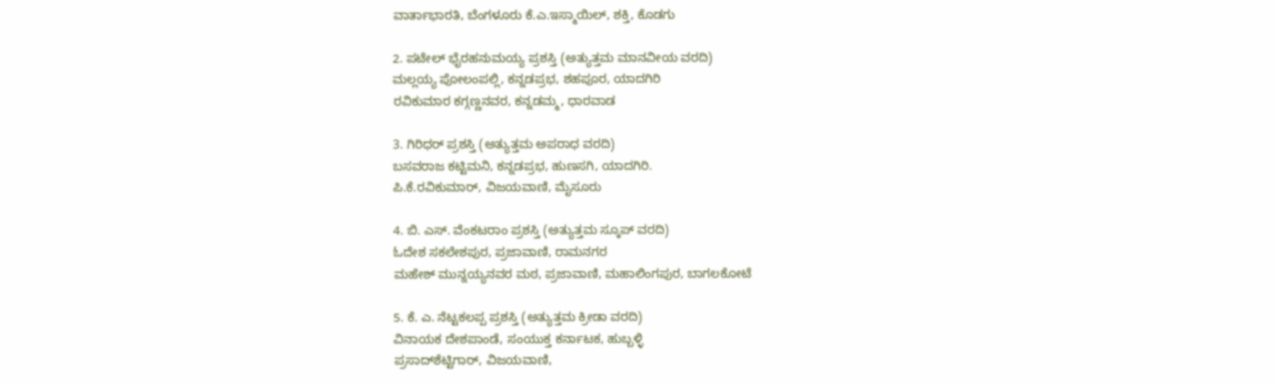ವಾರ್ತಾಭಾರತಿ, ಬೆಂಗಳೂರು ಕೆ.ಎ.ಇಸ್ಮಾಯಿಲ್, ಶಕ್ತಿ, ಕೊಡಗು

2. ಪಟೇಲ್ ಭೈರಹನುಮಯ್ಯ ಪ್ರಶಸ್ತಿ (ಅತ್ಯುತ್ತಮ ಮಾನವೀಯ ವರದಿ)
ಮಲ್ಲಯ್ಯ ಪೋಲಂಪಲ್ಲಿ, ಕನ್ನಡಪ್ರಭ, ಶಹಪೂರ, ಯಾದಗಿರಿ
ರವಿಕುಮಾರ ಕಗ್ಗಣ್ಣನವರ, ಕನ್ನಡಮ್ಮ, ಧಾರವಾಡ

3. ಗಿರಿಧರ್ ಪ್ರಶಸ್ತಿ (ಅತ್ಯುತ್ತಮ ಅಪರಾಧ ವರದಿ)
ಬಸವರಾಜ ಕಟ್ಟಿಮನಿ, ಕನ್ನಡಪ್ರಭ, ಹುಣಸಗಿ, ಯಾದಗಿರಿ.
ಪಿ.ಕೆ.ರವಿಕುಮಾರ್, ವಿಜಯವಾಣಿ, ಮೈಸೂರು

4. ಬಿ. ಎಸ್. ವೆಂಕಟರಾಂ ಪ್ರಶಸ್ತಿ (ಅತ್ಯುತ್ತಮ ಸ್ಕೂಪ್ ವರದಿ)
ಓದೇಶ ಸಕಲೇಶಪುರ, ಪ್ರಜಾವಾಣಿ, ರಾಮನಗರ
ಮಹೇಶ್ ಮುನ್ನಯ್ಯನವರ ಮಠ, ಪ್ರಜಾವಾಣಿ, ಮಹಾಲಿಂಗಪುರ, ಬಾಗಲಕೋಟೆ

5. ಕೆ. ಎ. ನೆಟ್ಟಕಲಪ್ಪ ಪ್ರಶಸ್ತಿ (ಅತ್ಯುತ್ತಮ ಕ್ರೀಡಾ ವರದಿ)
ವಿನಾಯಕ ದೇಶಪಾಂಡೆ, ಸಂಯುಕ್ತ ಕರ್ನಾಟಕ, ಹುಬ್ಬಳ್ಳಿ
ಪ್ರಸಾದ್‌ಶೆಟ್ಟಿಗಾರ್, ವಿಜಯವಾಣಿ,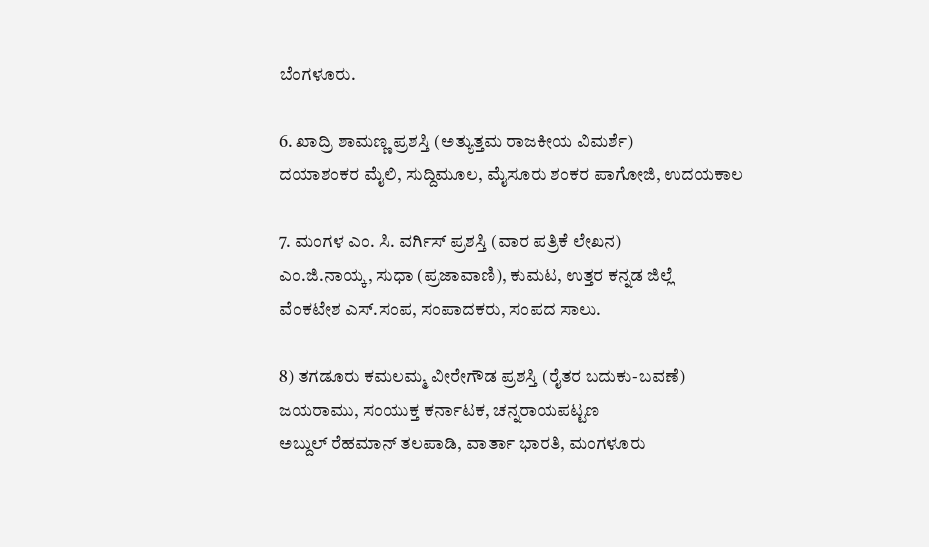ಬೆಂಗಳೂರು.

6. ಖಾದ್ರಿ ಶಾಮಣ್ಣ ಪ್ರಶಸ್ತಿ (ಅತ್ಯುತ್ತಮ ರಾಜಕೀಯ ವಿಮರ್ಶೆ)
ದಯಾಶಂಕರ ಮೈಲಿ, ಸುದ್ದಿಮೂಲ, ಮೈಸೂರು ಶಂಕರ ಪಾಗೋಜಿ, ಉದಯಕಾಲ

7. ಮಂಗಳ ಎಂ. ಸಿ. ವರ್ಗಿಸ್ ಪ್ರಶಸ್ತಿ (ವಾರ ಪತ್ರಿಕೆ ಲೇಖನ)
ಎಂ.ಜಿ.ನಾಯ್ಕ, ಸುಧಾ (ಪ್ರಜಾವಾಣಿ), ಕುಮಟ, ಉತ್ತರ ಕನ್ನಡ ಜಿಲ್ಲೆ
ವೆಂಕಟೇಶ ಎಸ್.ಸಂಪ, ಸಂಪಾದಕರು, ಸಂಪದ ಸಾಲು.

8) ತಗಡೂರು ಕಮಲಮ್ಮ ವೀರೇಗೌಡ ಪ್ರಶಸ್ತಿ (ರೈತರ ಬದುಕು-ಬವಣೆ)
ಜಯರಾಮು, ಸಂಯುಕ್ತ ಕರ್ನಾಟಕ, ಚನ್ನರಾಯಪಟ್ಟಣ
ಅಬ್ದುಲ್ ರೆಹಮಾನ್ ತಲಪಾಡಿ, ವಾರ್ತಾ ಭಾರತಿ, ಮಂಗಳೂರು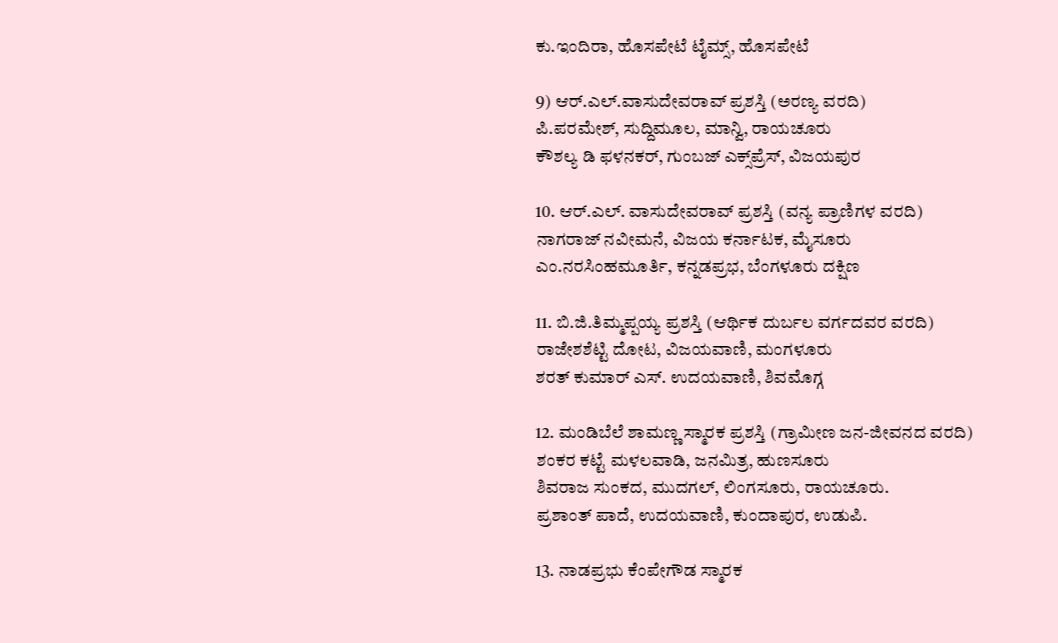ಕು.ಇಂದಿರಾ, ಹೊಸಪೇಟೆ ಟೈಮ್ಸ್, ಹೊಸಪೇಟೆ

9) ಆರ್.ಎಲ್.ವಾಸುದೇವರಾವ್ ಪ್ರಶಸ್ತಿ (ಅರಣ್ಯ ವರದಿ)
ಪಿ.ಪರಮೇಶ್, ಸುದ್ದಿಮೂಲ, ಮಾನ್ವಿ, ರಾಯಚೂರು
ಕೌಶಲ್ಯ ಡಿ ಫಳನಕರ್, ಗುಂಬಜ್ ಎಕ್ಸ್‌ಪ್ರೆಸ್, ವಿಜಯಪುರ

10. ಆರ್.ಎಲ್. ವಾಸುದೇವರಾವ್ ಪ್ರಶಸ್ತಿ (ವನ್ಯ ಪ್ರಾಣಿಗಳ ವರದಿ)
ನಾಗರಾಜ್ ನವೀಮನೆ, ವಿಜಯ ಕರ್ನಾಟಕ, ಮೈಸೂರು
ಎಂ.ನರಸಿಂಹಮೂರ್ತಿ, ಕನ್ನಡಪ್ರಭ, ಬೆಂಗಳೂರು ದಕ್ಷಿಣ

11. ಬಿ.ಜಿ.ತಿಮ್ಮಪ್ಪಯ್ಯ ಪ್ರಶಸ್ತಿ (ಆರ್ಥಿಕ ದುರ್ಬಲ ವರ್ಗದವರ ವರದಿ)
ರಾಜೇಶಶೆಟ್ಟಿ ದೋಟ, ವಿಜಯವಾಣಿ, ಮಂಗಳೂರು
ಶರತ್ ಕುಮಾರ್ ಎಸ್. ಉದಯವಾಣಿ, ಶಿವಮೊಗ್ಗ

12. ಮಂಡಿಬೆಲೆ ಶಾಮಣ್ಣ ಸ್ಮಾರಕ ಪ್ರಶಸ್ತಿ (ಗ್ರಾಮೀಣ ಜನ-ಜೀವನದ ವರದಿ)
ಶಂಕರ ಕಟ್ಟೆ ಮಳಲವಾಡಿ, ಜನಮಿತ್ರ, ಹುಣಸೂರು
ಶಿವರಾಜ ಸುಂಕದ, ಮುದಗಲ್, ಲಿಂಗಸೂರು, ರಾಯಚೂರು.
ಪ್ರಶಾಂತ್ ಪಾದೆ, ಉದಯವಾಣಿ, ಕುಂದಾಪುರ, ಉಡುಪಿ.

13. ನಾಡಪ್ರಭು ಕೆಂಪೇಗೌಡ ಸ್ಮಾರಕ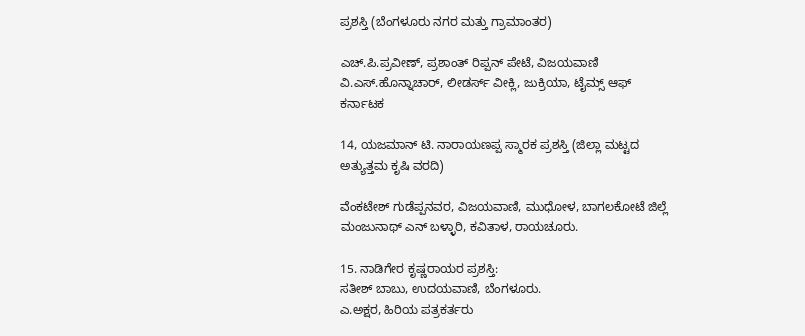ಪ್ರಶಸ್ತಿ (ಬೆಂಗಳೂರು ನಗರ ಮತ್ತು ಗ್ರಾಮಾಂತರ)

ಎಚ್.ಪಿ.ಪ್ರವೀಣ್, ಪ್ರಶಾಂತ್ ರಿಪ್ಪನ್ ಪೇಟೆ, ವಿಜಯವಾಣಿ
ವಿ.ಎಸ್.ಹೊನ್ನಾಚಾರ್, ಲೀಡರ್ಸ್ ವೀಕ್ಲಿ, ಜುಕ್ರಿಯಾ, ಟೈಮ್ಸ್ ಆಫ್ ಕರ್ನಾಟಕ

14, ಯಜಮಾನ್ ಟಿ. ನಾರಾಯಣಪ್ಪ ಸ್ಮಾರಕ ಪ್ರಶಸ್ತಿ (ಜಿಲ್ಲಾ ಮಟ್ಟದ ಅತ್ಯುತ್ತಮ ಕೃಷಿ ವರದಿ)

ವೆಂಕಟೇಶ್ ಗುಡೆಪ್ಪನವರ, ವಿಜಯವಾಣಿ, ಮುಧೋಳ, ಬಾಗಲಕೋಟೆ ಜಿಲ್ಲೆ
ಮಂಜುನಾಥ್ ಎನ್ ಬಳ್ಳಾರಿ, ಕವಿತಾಳ, ರಾಯಚೂರು.

15. ನಾಡಿಗೇರ ಕೃಷ್ಣರಾಯರ ಪ್ರಶಸ್ತಿ:
ಸತೀಶ್ ಬಾಬು, ಉದಯವಾಣಿ, ಬೆಂಗಳೂರು.
ಎ.ಅಕ್ಷರ, ಹಿರಿಯ ಪತ್ರಕರ್ತರು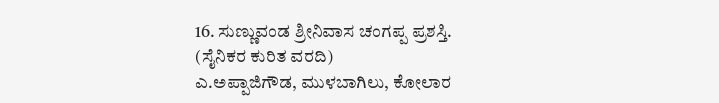16. ಸುಣ್ಣುವಂಡ ಶ್ರೀನಿವಾಸ ಚಂಗಪ್ಪ ಪ್ರಶಸ್ತಿ. (ಸೈನಿಕರ ಕುರಿತ ವರದಿ)
ಎ.ಅಪ್ಪಾಜಿಗೌಡ, ಮುಳಬಾಗಿಲು, ಕೋಲಾರ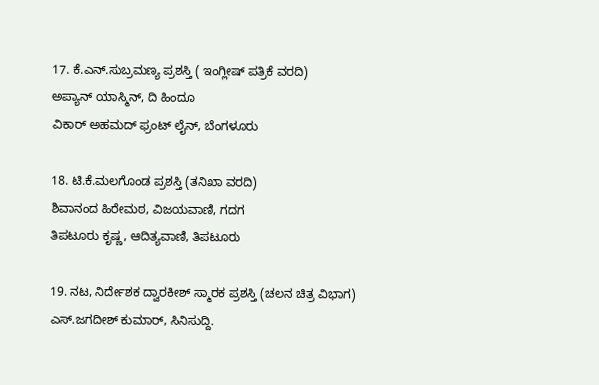17. ಕೆ.ಎನ್.ಸುಬ್ರಮಣ್ಯ ಪ್ರಶಸ್ತಿ ( ಇಂಗ್ಲೀಷ್ ಪತ್ರಿಕೆ ವರದಿ)
ಅಪ್ಯಾನ್ ಯಾಸ್ಮಿನ್, ದಿ ಹಿಂದೂ
ವಿಕಾರ್ ಅಹಮದ್ ಫ್ರಂಟ್ ಲೈನ್, ಬೆಂಗಳೂರು

18. ಟಿ.ಕೆ.ಮಲಗೊಂಡ ಪ್ರಶಸ್ತಿ (ತನಿಖಾ ವರದಿ)
ಶಿವಾನಂದ ಹಿರೇಮಠ, ವಿಜಯವಾಣಿ, ಗದಗ
ತಿಪಟೂರು ಕೃಷ್ಣ, ಆದಿತ್ಯವಾಣಿ, ತಿಪಟೂರು

19. ನಟ, ನಿರ್ದೇಶಕ ದ್ವಾರಕೀಶ್ ಸ್ಮಾರಕ ಪ್ರಶಸ್ತಿ (ಚಲನ ಚಿತ್ರ ವಿಭಾಗ)
ಎಸ್.ಜಗದೀಶ್ ಕುಮಾರ್, ಸಿನಿಸುದ್ದಿ.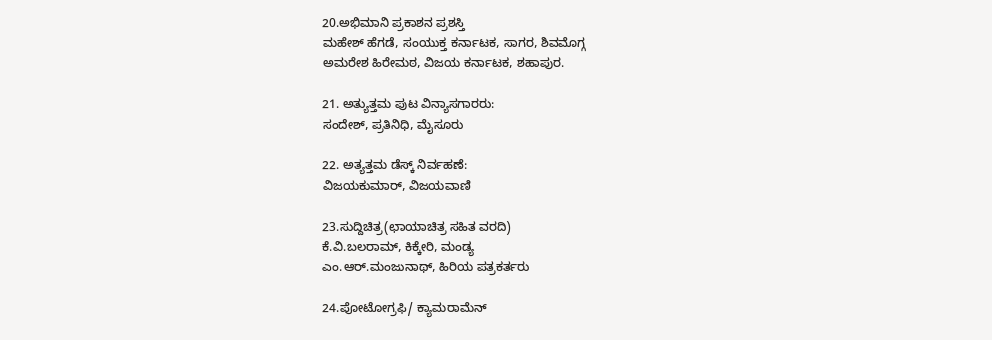20.ಅಭಿಮಾನಿ ಪ್ರಕಾಶನ ಪ್ರಶಸ್ತಿ
ಮಹೇಶ್ ಹೆಗಡೆ, ಸಂಯುಕ್ತ ಕರ್ನಾಟಕ, ಸಾಗರ, ಶಿವಮೊಗ್ಗ
ಅಮರೇಶ ಹಿರೇಮಠ, ವಿಜಯ ಕರ್ನಾಟಕ, ಶಹಾಪುರ.

21. ಅತ್ಯುತ್ತಮ ಪುಟ ವಿನ್ಯಾಸಗಾರರು:
ಸಂದೇಶ್, ಪ್ರತಿನಿಧಿ, ಮೈಸೂರು

22. ಅತ್ಯತ್ತಮ ಡೆಸ್ಕ್ ನಿರ್ವಹಣೆ:
ವಿಜಯಕುಮಾರ್, ವಿಜಯವಾಣಿ

23.ಸುದ್ದಿಚಿತ್ರ(ಛಾಯಾಚಿತ್ರ ಸಹಿತ ವರದಿ)
ಕೆ.ವಿ.ಬಲರಾಮ್, ಕಿಕ್ಕೇರಿ, ಮಂಡ್ಯ
ಎಂ.ಆರ್.ಮಂಜುನಾಥ್, ಹಿರಿಯ ಪತ್ರಕರ್ತರು

24.ಪೋಟೋಗ್ರಫಿ/ ಕ್ಯಾಮರಾಮೆನ್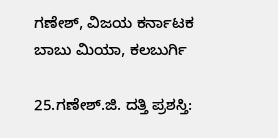ಗಣೇಶ್, ವಿಜಯ ಕರ್ನಾಟಕ
ಬಾಬು ಮಿಯಾ, ಕಲಬುರ್ಗಿ

25.ಗಣೇಶ್.ಜಿ. ದತ್ತಿ ಪ್ರಶಸ್ತಿ: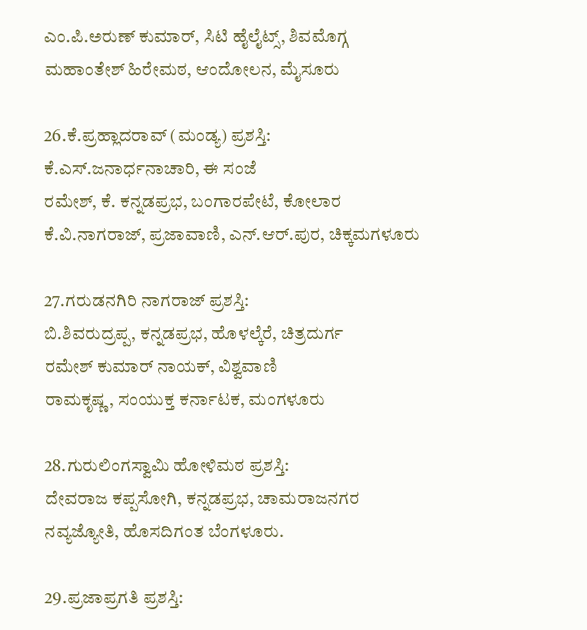ಎಂ.ಪಿ.ಅರುಣ್ ಕುಮಾರ್, ಸಿಟಿ ಹೈಲೈಟ್ಸ್, ಶಿವಮೊಗ್ಗ
ಮಹಾಂತೇಶ್ ಹಿರೇಮಠ, ಆಂದೋಲನ, ಮೈಸೂರು

26.ಕೆ.ಪ್ರಹ್ಲಾದರಾವ್ (ಮಂಡ್ಯ) ಪ್ರಶಸ್ತಿ:
ಕೆ.ಎಸ್.ಜನಾರ್ಧನಾಚಾರಿ, ಈ ಸಂಜೆ
ರಮೇಶ್, ಕೆ. ಕನ್ನಡಪ್ರಭ, ಬಂಗಾರಪೇಟೆ, ಕೋಲಾರ
ಕೆ.ವಿ.ನಾಗರಾಜ್, ಪ್ರಜಾವಾಣಿ, ಎನ್.ಆರ್.ಪುರ, ಚಿಕ್ಕಮಗಳೂರು

27.ಗರುಡನಗಿರಿ ನಾಗರಾಜ್ ಪ್ರಶಸ್ತಿ:
ಬಿ.ಶಿವರುದ್ರಪ್ಪ, ಕನ್ನಡಪ್ರಭ, ಹೊಳಲ್ಕೆರೆ, ಚಿತ್ರದುರ್ಗ
ರಮೇಶ್ ಕುಮಾರ್ ನಾಯಕ್, ವಿಶ್ವವಾಣಿ
ರಾಮಕೃಷ್ಣ, ಸಂಯುಕ್ತ ಕರ್ನಾಟಕ, ಮಂಗಳೂರು

28.ಗುರುಲಿಂಗಸ್ವಾಮಿ ಹೋಳಿಮಠ ಪ್ರಶಸ್ತಿ:
ದೇವರಾಜ ಕಪ್ಪಸೋಗಿ, ಕನ್ನಡಪ್ರಭ, ಚಾಮರಾಜನಗರ
ನವ್ಯಜ್ಯೋತಿ, ಹೊಸದಿಗಂತ ಬೆಂಗಳೂರು.

29.ಪ್ರಜಾಪ್ರಗತಿ ಪ್ರಶಸ್ತಿ: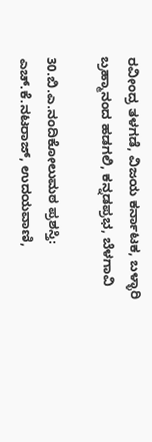ರವೀಂದ್ರ ತಳಗಡೆ, ವಿಜಯ ಕರ್ನಾಟಕ, ಬಳ್ಳಾರಿ
ಬ್ರಹ್ಮಾನಂದ ಹಡಗಲಿ, ಕನ್ನಡಪ್ರಭ, ಬೆಳಗಾವಿ

30.ಬಿ.ಎ.ನಂದಿಕೋಲುಮಠ ಪ್ರಶಸ್ತಿ:
ಎಚ್.ಕೆ.ನಟರಾಜ್, ಉದಯವಾಣಿ,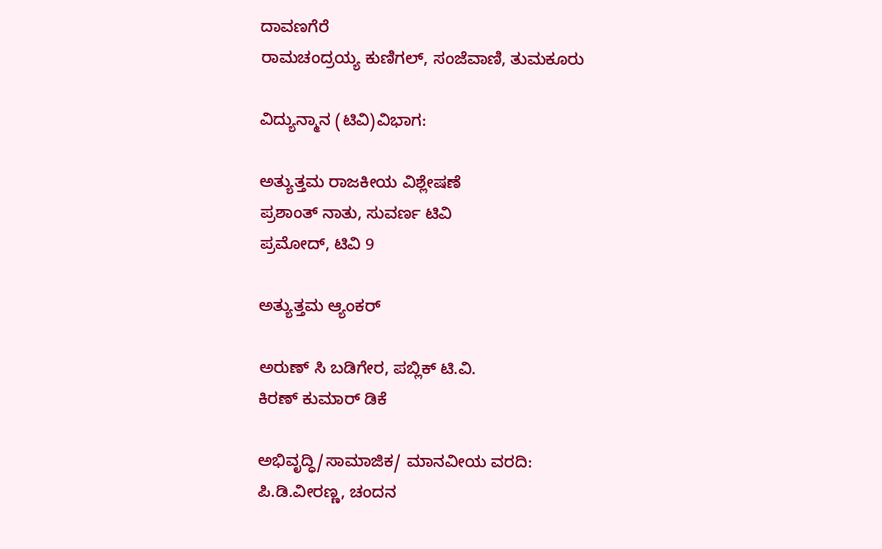ದಾವಣಗೆರೆ
ರಾಮಚಂದ್ರಯ್ಯ ಕುಣಿಗಲ್, ಸಂಜೆವಾಣಿ, ತುಮಕೂರು

ವಿದ್ಯುನ್ಮಾನ (ಟಿವಿ)ವಿಭಾಗ:

ಅತ್ಯುತ್ತಮ ರಾಜಕೀಯ ವಿಶ್ಲೇಷಣೆ
ಪ್ರಶಾಂತ್ ನಾತು, ಸುವರ್ಣ ಟಿವಿ
ಪ್ರಮೋದ್, ಟಿವಿ 9

ಅತ್ಯುತ್ತಮ ಆ್ಯಂಕರ್

ಅರುಣ್ ಸಿ ಬಡಿಗೇರ, ಪಬ್ಲಿಕ್ ಟಿ.ವಿ.
ಕಿರಣ್ ಕುಮಾರ್ ಡಿಕೆ

ಅಭಿವೃದ್ಧಿ/ಸಾಮಾಜಿಕ/ ಮಾನವೀಯ ವರದಿ:
ಪಿ.ಡಿ.ವೀರಣ್ಣ, ಚಂದನ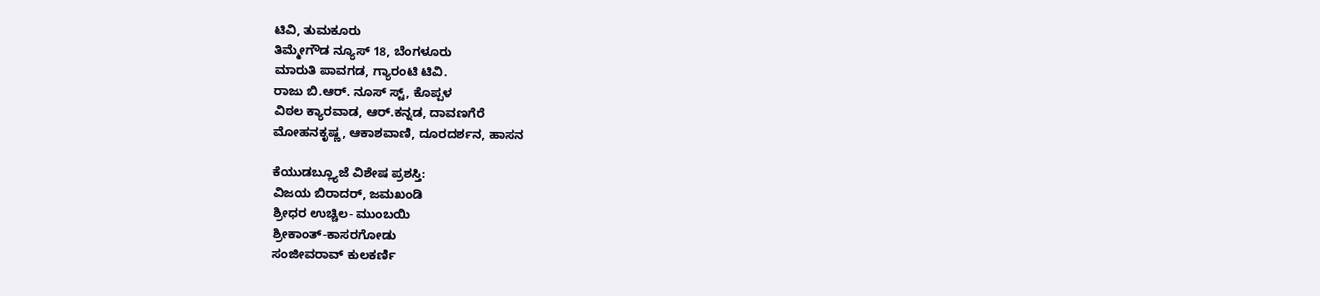ಟಿವಿ, ತುಮಕೂರು
ತಿಮ್ಮೇಗೌಡ ನ್ಯೂಸ್ 18, ಬೆಂಗಳೂರು
ಮಾರುತಿ ಪಾವಗಡ, ಗ್ಯಾರಂಟಿ ಟಿವಿ.
ರಾಜು ಬಿ.ಆರ್. ನೂಸ್ ಸ್ಟ್, ಕೊಪ್ಪಳ
ವಿಠಲ ಕ್ಯಾರವಾಡ, ಆರ್.ಕನ್ನಡ, ದಾವಣಗೆರೆ
ಮೋಹನಕೃಷ್ಣ, ಆಕಾಶವಾಣಿ, ದೂರದರ್ಶನ, ಹಾಸನ

ಕೆಯುಡಬ್ಲ್ಯೂಜೆ ವಿಶೇಷ ಪ್ರಶಸ್ತಿ:
ವಿಜಯ ಬಿರಾದರ್, ಜಮಖಂಡಿ
ಶ್ರೀಧರ ಉಚ್ಚಿಲ- ಮುಂಬಯಿ
ಶ್ರೀಕಾಂತ್-ಕಾಸರಗೋಡು
ಸಂಜೀವರಾವ್ ಕುಲಕರ್ಣಿ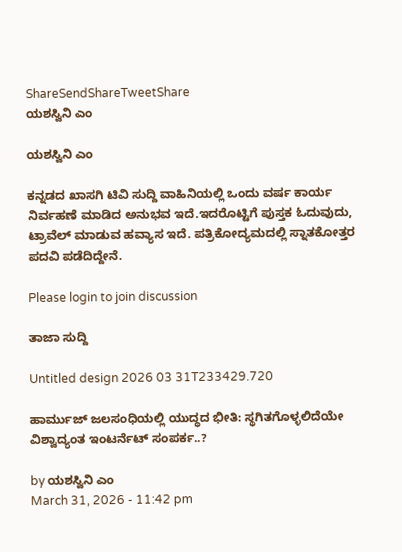ShareSendShareTweetShare
ಯಶಸ್ವಿನಿ ಎಂ

ಯಶಸ್ವಿನಿ ಎಂ

ಕನ್ನಡದ ಖಾಸಗಿ ಟಿವಿ ಸುದ್ದಿ ವಾಹಿನಿಯಲ್ಲಿ ಒಂದು ವರ್ಷ ಕಾರ್ಯ ನಿರ್ವಹಣೆ ಮಾಡಿದ ಅನುಭವ ಇದೆ.ಇದರೊಟ್ಟಿಗೆ ಪುಸ್ತಕ ಓದುವುದು, ಟ್ರಾವೆಲ್ ಮಾಡುವ ಹವ್ಯಾಸ ಇದೆ. ಪತ್ರಿಕೋದ್ಯಮದಲ್ಲಿ ಸ್ನಾತಕೋತ್ತರ ಪದವಿ ಪಡೆದಿದ್ದೇನೆ.

Please login to join discussion

ತಾಜಾ ಸುದ್ದಿ

Untitled design 2026 03 31T233429.720

ಹಾರ್ಮುಜ್ ಜಲಸಂಧಿಯಲ್ಲಿ ಯುದ್ಧದ ಭೀತಿ: ಸ್ಥಗಿತಗೊಳ್ಳಲಿದೆಯೇ ವಿಶ್ವಾದ್ಯಂತ ಇಂಟರ್ನೆಟ್ ಸಂಪರ್ಕ..?

by ಯಶಸ್ವಿನಿ ಎಂ
March 31, 2026 - 11:42 pm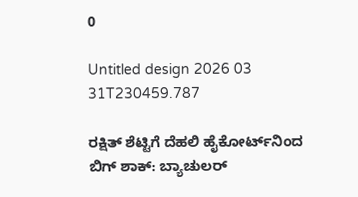0

Untitled design 2026 03 31T230459.787

ರಕ್ಷಿತ್‌ ಶೆಟ್ಟಿಗೆ ದೆಹಲಿ ಹೈಕೋರ್ಟ್‌ನಿಂದ ಬಿಗ್‌ ಶಾಕ್‌: ಬ್ಯಾಚುಲರ್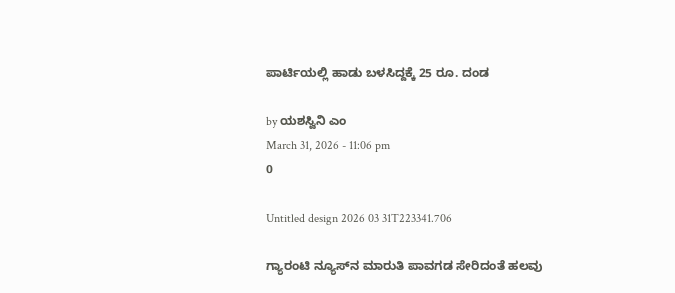ಪಾರ್ಟಿಯಲ್ಲಿ ಹಾಡು ಬಳಸಿದ್ದಕ್ಕೆ 25 ರೂ. ದಂಡ

by ಯಶಸ್ವಿನಿ ಎಂ
March 31, 2026 - 11:06 pm
0

Untitled design 2026 03 31T223341.706

ಗ್ಯಾರಂಟಿ ನ್ಯೂಸ್‌ನ ಮಾರುತಿ ಪಾವಗಡ ಸೇರಿದಂತೆ ಹಲವು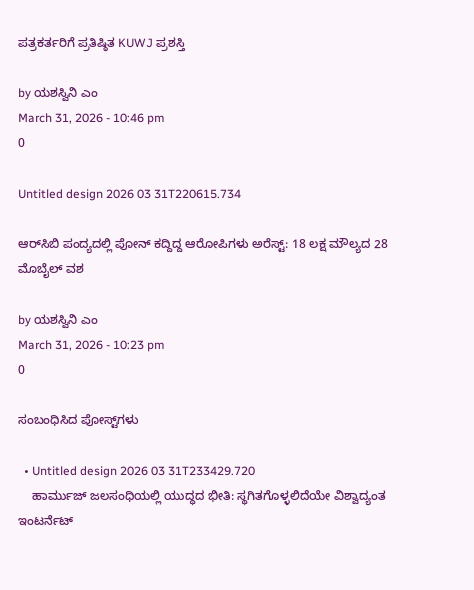ಪತ್ರಕರ್ತರಿಗೆ ಪ್ರತಿಷ್ಠಿತ KUWJ ಪ್ರಶಸ್ತಿ

by ಯಶಸ್ವಿನಿ ಎಂ
March 31, 2026 - 10:46 pm
0

Untitled design 2026 03 31T220615.734

ಆರ್‌ಸಿಬಿ ಪಂದ್ಯದಲ್ಲಿ ಪೋನ್‌ ಕದ್ದಿದ್ದ ಆರೋಪಿಗಳು ಅರೆಸ್ಟ್‌: 18 ಲಕ್ಷ ಮೌಲ್ಯದ 28 ಮೊಬೈಲ್ ವಶ

by ಯಶಸ್ವಿನಿ ಎಂ
March 31, 2026 - 10:23 pm
0

ಸಂಬಂಧಿಸಿದ ಪೋಸ್ಟ್‌ಗಳು

  • Untitled design 2026 03 31T233429.720
    ಹಾರ್ಮುಜ್ ಜಲಸಂಧಿಯಲ್ಲಿ ಯುದ್ಧದ ಭೀತಿ: ಸ್ಥಗಿತಗೊಳ್ಳಲಿದೆಯೇ ವಿಶ್ವಾದ್ಯಂತ ಇಂಟರ್ನೆಟ್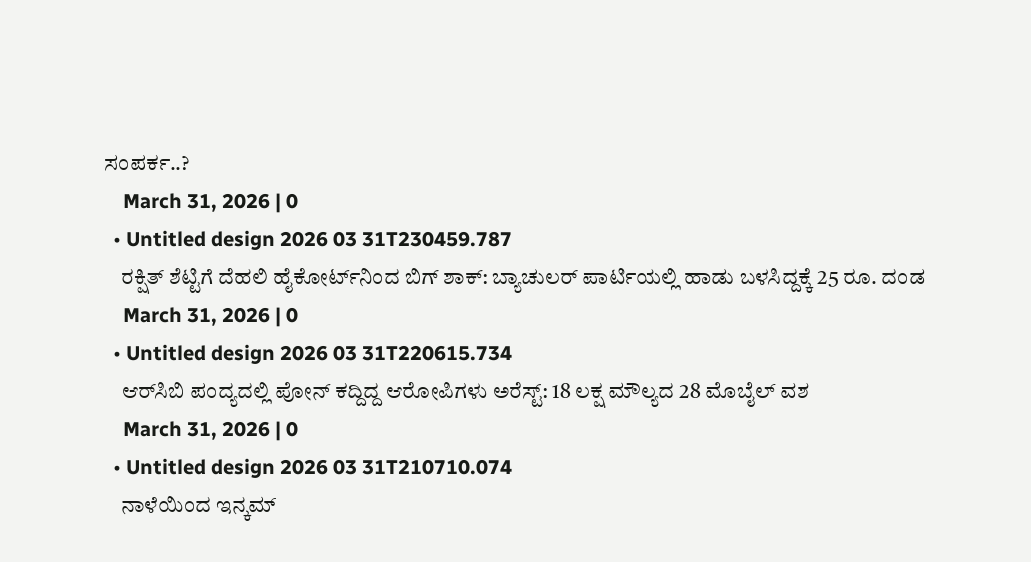ಸಂಪರ್ಕ..?
    March 31, 2026 | 0
  • Untitled design 2026 03 31T230459.787
    ರಕ್ಷಿತ್‌ ಶೆಟ್ಟಿಗೆ ದೆಹಲಿ ಹೈಕೋರ್ಟ್‌ನಿಂದ ಬಿಗ್‌ ಶಾಕ್‌: ಬ್ಯಾಚುಲರ್ ಪಾರ್ಟಿಯಲ್ಲಿ ಹಾಡು ಬಳಸಿದ್ದಕ್ಕೆ 25 ರೂ. ದಂಡ
    March 31, 2026 | 0
  • Untitled design 2026 03 31T220615.734
    ಆರ್‌ಸಿಬಿ ಪಂದ್ಯದಲ್ಲಿ ಪೋನ್‌ ಕದ್ದಿದ್ದ ಆರೋಪಿಗಳು ಅರೆಸ್ಟ್‌: 18 ಲಕ್ಷ ಮೌಲ್ಯದ 28 ಮೊಬೈಲ್ ವಶ
    March 31, 2026 | 0
  • Untitled design 2026 03 31T210710.074
    ನಾಳೆಯಿಂದ ಇನ್ಕಮ್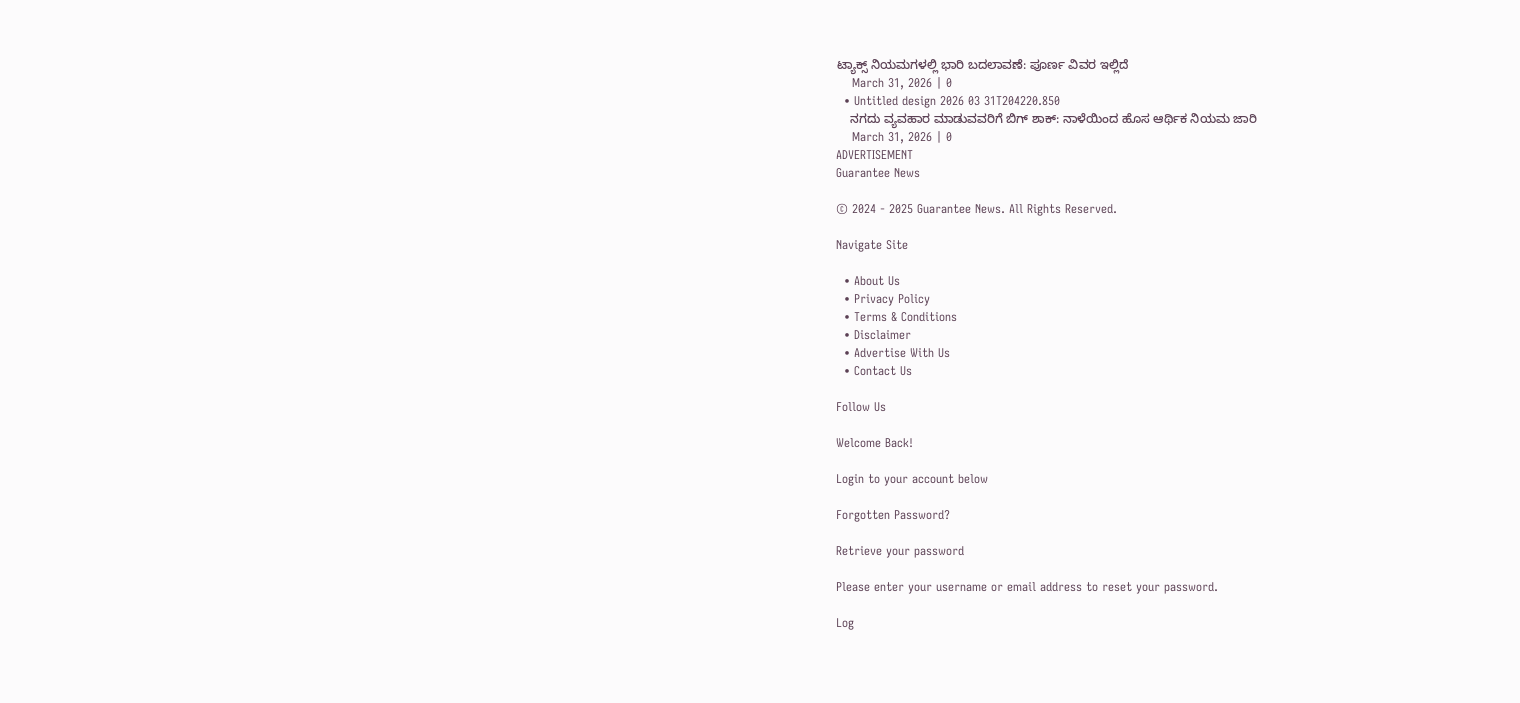ಟ್ಯಾಕ್ಸ್ ನಿಯಮಗಳಲ್ಲಿ ಭಾರಿ ಬದಲಾವಣೆ: ಪೂರ್ಣ ವಿವರ ಇಲ್ಲಿದೆ
    March 31, 2026 | 0
  • Untitled design 2026 03 31T204220.850
    ನಗದು ವ್ಯವಹಾರ ಮಾಡುವವರಿಗೆ ಬಿಗ್ ಶಾಕ್: ನಾಳೆಯಿಂದ ಹೊಸ ಆರ್ಥಿಕ ನಿಯಮ ಜಾರಿ
    March 31, 2026 | 0
ADVERTISEMENT
Guarantee News

© 2024 - 2025 Guarantee News. All Rights Reserved.

Navigate Site

  • About Us
  • Privacy Policy
  • Terms & Conditions
  • Disclaimer
  • Advertise With Us
  • Contact Us

Follow Us

Welcome Back!

Login to your account below

Forgotten Password?

Retrieve your password

Please enter your username or email address to reset your password.

Log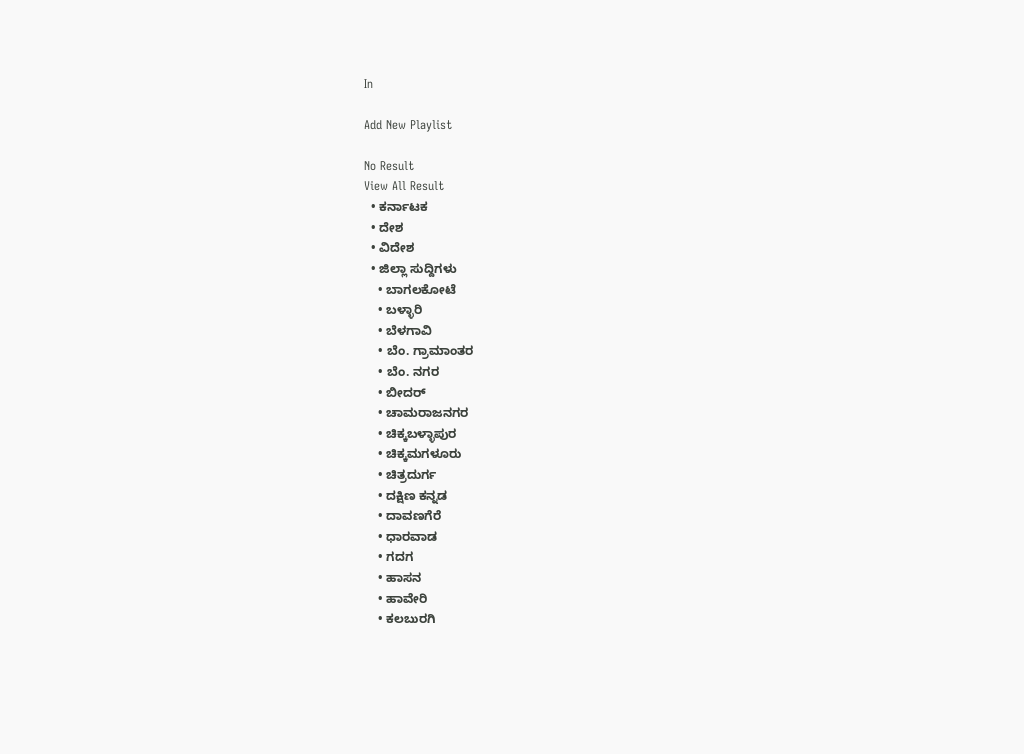In

Add New Playlist

No Result
View All Result
  • ಕರ್ನಾಟಕ
  • ದೇಶ
  • ವಿದೇಶ
  • ಜಿಲ್ಲಾ ಸುದ್ದಿಗಳು
    • ಬಾಗಲಕೋಟೆ
    • ಬಳ್ಳಾರಿ
    • ಬೆಳಗಾವಿ
    • ಬೆಂ. ಗ್ರಾಮಾಂತರ
    • ಬೆಂ. ನಗರ
    • ಬೀದರ್
    • ಚಾಮರಾಜನಗರ
    • ಚಿಕ್ಕಬಳ್ಳಾಪುರ
    • ಚಿಕ್ಕಮಗಳೂರು
    • ಚಿತ್ರದುರ್ಗ
    • ದಕ್ಷಿಣ ಕನ್ನಡ
    • ದಾವಣಗೆರೆ
    • ಧಾರವಾಡ
    • ಗದಗ
    • ಹಾಸನ
    • ಹಾವೇರಿ
    • ಕಲಬುರಗಿ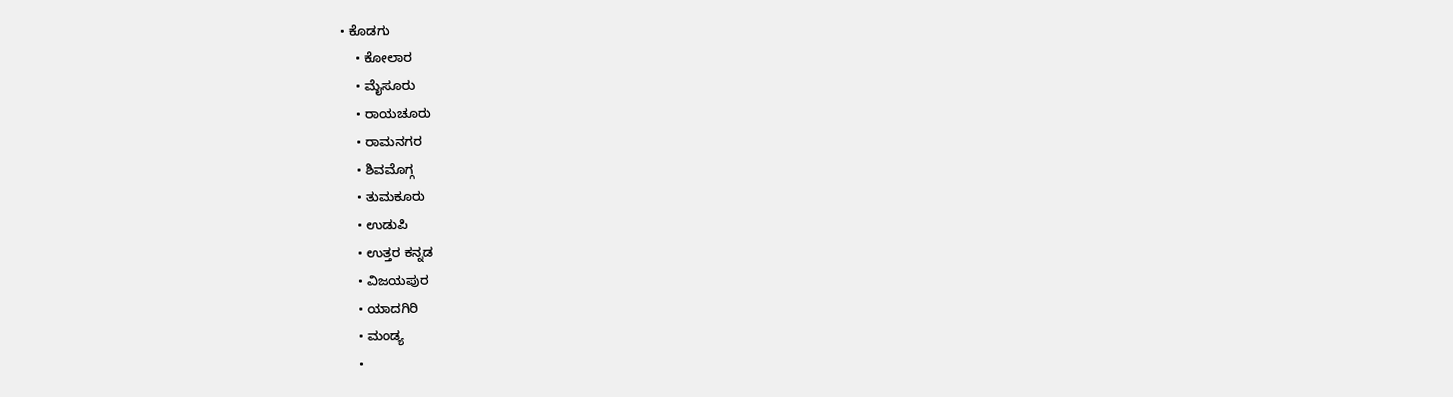• ಕೊಡಗು
    • ಕೋಲಾರ
    • ಮೈಸೂರು
    • ರಾಯಚೂರು
    • ರಾಮನಗರ
    • ಶಿವಮೊಗ್ಗ
    • ತುಮಕೂರು
    • ಉಡುಪಿ
    • ಉತ್ತರ ಕನ್ನಡ
    • ವಿಜಯಪುರ
    • ಯಾದಗಿರಿ
    • ಮಂಡ್ಯ
    •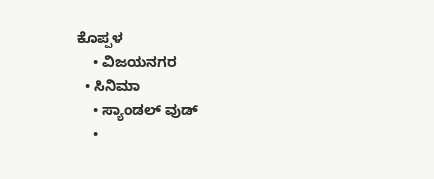ಕೊಪ್ಪಳ
    • ವಿಜಯನಗರ
  • ಸಿನಿಮಾ
    • ಸ್ಯಾಂಡಲ್ ವುಡ್
    •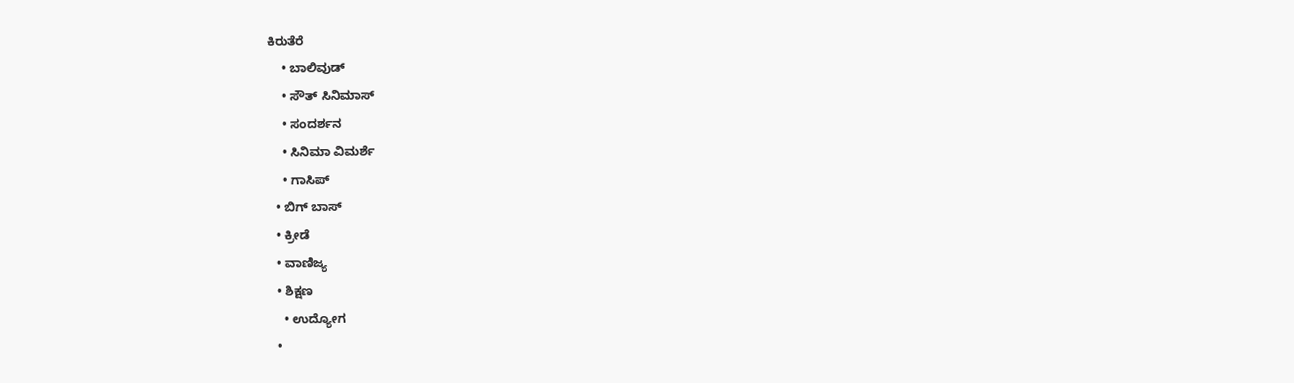ಕಿರುತೆರೆ
    • ಬಾಲಿವುಡ್
    • ಸೌತ್ ಸಿನಿಮಾಸ್
    • ಸಂದರ್ಶನ
    • ಸಿನಿಮಾ ವಿಮರ್ಶೆ
    • ಗಾಸಿಪ್
  • ಬಿಗ್ ಬಾಸ್
  • ಕ್ರೀಡೆ
  • ವಾಣಿಜ್ಯ
  • ಶಿಕ್ಷಣ
    • ಉದ್ಯೋಗ
  •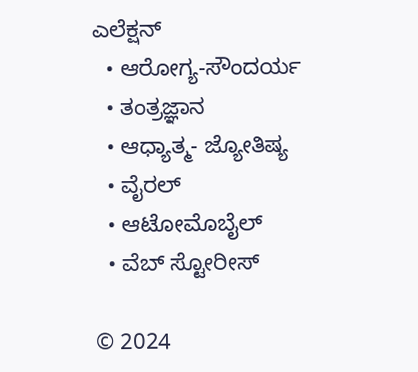ಎಲೆಕ್ಷನ್
  • ಆರೋಗ್ಯ-ಸೌಂದರ್ಯ
  • ತಂತ್ರಜ್ಞಾನ
  • ಆಧ್ಯಾತ್ಮ- ಜ್ಯೋತಿಷ್ಯ
  • ವೈರಲ್
  • ಆಟೋಮೊಬೈಲ್
  • ವೆಬ್ ಸ್ಟೋರೀಸ್

© 2024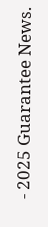- 2025 Guarantee News.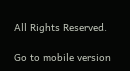All Rights Reserved.

Go to mobile version